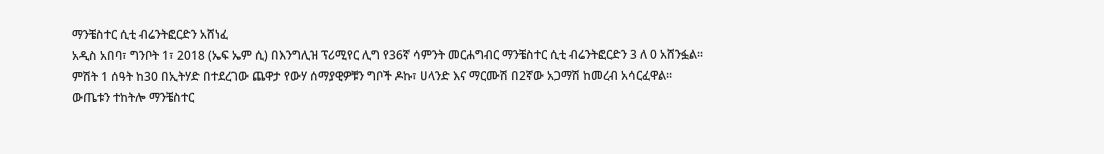ማንቼስተር ሲቲ ብሬንትፎርድን አሸነፈ
አዲስ አበባ፣ ግንቦት 1፣ 2018 (ኤፍ ኤም ሲ) በእንግሊዝ ፕሪሚየር ሊግ የ36ኛ ሳምንት መርሐግብር ማንቼስተር ሲቲ ብሬንትፎርድን 3 ለ 0 አሸንፏል፡፡
ምሽት 1 ሰዓት ከ30 በኢትሃድ በተደረገው ጨዋታ የውሃ ሰማያዊዎቹን ግቦች ዶኩ፣ ሀላንድ እና ማርሙሽ በ2ኛው አጋማሽ ከመረብ አሳርፈዋል፡፡
ውጤቱን ተከትሎ ማንቼስተር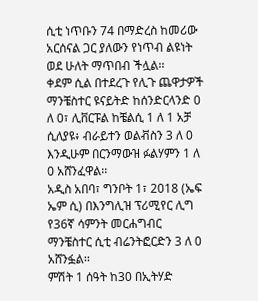ሲቲ ነጥቡን 74 በማድረስ ከመሪው አርሰናል ጋር ያለውን የነጥብ ልዩነት ወደ ሁለት ማጥበብ ችሏል፡፡
ቀደም ሲል በተደረጉ የሊጉ ጨዋታዎች ማንቼስተር ዩናይትድ ከሰንድርላንድ 0 ለ 0፣ ሊቨርፑል ከቼልሲ 1 ለ 1 አቻ ሲለያዩ፥ ብራይተን ወልቭስን 3 ለ 0 እንዲሁም በርንማውዝ ፉልሃምን 1 ለ 0 አሸንፈዋል፡፡
አዲስ አበባ፣ ግንቦት 1፣ 2018 (ኤፍ ኤም ሲ) በእንግሊዝ ፕሪሚየር ሊግ የ36ኛ ሳምንት መርሐግብር ማንቼስተር ሲቲ ብሬንትፎርድን 3 ለ 0 አሸንፏል፡፡
ምሽት 1 ሰዓት ከ30 በኢትሃድ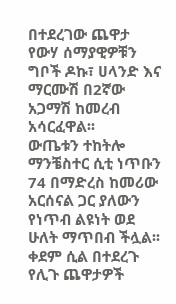በተደረገው ጨዋታ የውሃ ሰማያዊዎቹን ግቦች ዶኩ፣ ሀላንድ እና ማርሙሽ በ2ኛው አጋማሽ ከመረብ አሳርፈዋል፡፡
ውጤቱን ተከትሎ ማንቼስተር ሲቲ ነጥቡን 74 በማድረስ ከመሪው አርሰናል ጋር ያለውን የነጥብ ልዩነት ወደ ሁለት ማጥበብ ችሏል፡፡
ቀደም ሲል በተደረጉ የሊጉ ጨዋታዎች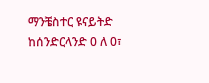ማንቼስተር ዩናይትድ ከሰንድርላንድ 0 ለ 0፣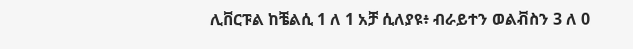ሊቨርፑል ከቼልሲ 1 ለ 1 አቻ ሲለያዩ፥ ብራይተን ወልቭስን 3 ለ 0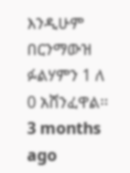እንዲሁም በርንማውዝ ፉልሃምን 1 ለ 0 አሸንፈዋል፡፡
3 months ago